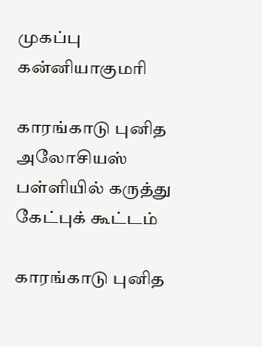முகப்பு
கன்னியாகுமரி

காரங்காடு புனித அலோசியஸ் பள்ளியில் கருத்து கேட்புக் கூட்டம்

காரங்காடு புனித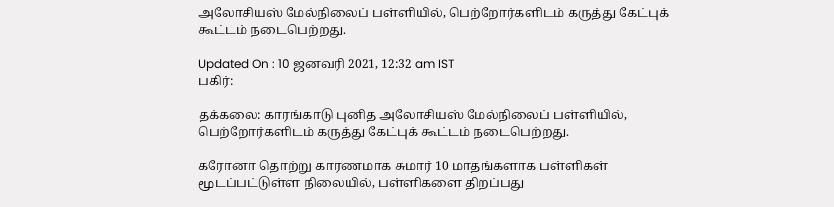அலோசியஸ் மேல்நிலைப் பள்ளியில், பெற்றோர்களிடம் கருத்து கேட்புக் கூட்டம் நடைபெற்றது.

Updated On : 10 ஜனவரி 2021, 12:32 am IST
பகிர்:

தக்கலை: காரங்காடு புனித அலோசியஸ் மேல்நிலைப் பள்ளியில், பெற்றோர்களிடம் கருத்து கேட்புக் கூட்டம் நடைபெற்றது.

கரோனா தொற்று காரணமாக சுமார் 10 மாதங்களாக பள்ளிகள் மூடப்பட்டுள்ள நிலையில், பள்ளிகளை திறப்பது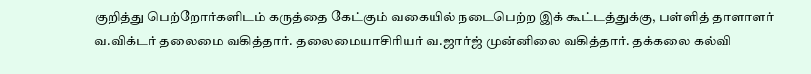குறித்து பெற்றோர்களிடம் கருத்தை கேட்கும் வகையில் நடைபெற்ற இக் கூட்டத்துக்கு, பள்ளித் தாளாளர் வ.விக்டர் தலைமை வகித்தார். தலைமையாசிரியர் வ.ஜார்ஜ் முன்னிலை வகித்தார். தக்கலை கல்வி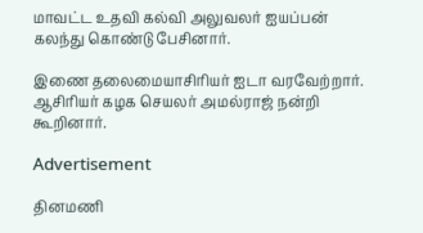மாவட்ட உதவி கல்வி அலுவலர் ஐயப்பன் கலந்து கொண்டு பேசினார்.

இணை தலைமையாசிரியர் ஐடா வரவேற்றார். ஆசிரியர் கழக செயலர் அமல்ராஜ் நன்றி கூறினார்.

Advertisement

தினமணி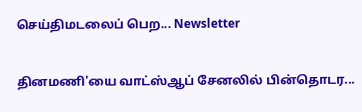செய்திமடலைப் பெற... Newsletter

தினமணி'யை வாட்ஸ்ஆப் சேனலில் பின்தொடர...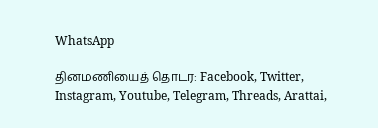WhatsApp

தினமணியைத் தொடர: Facebook, Twitter, Instagram, Youtube, Telegram, Threads, Arattai,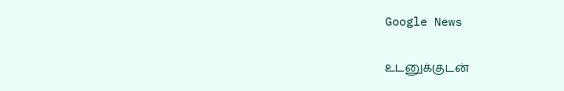Google News

உடனுக்குடன்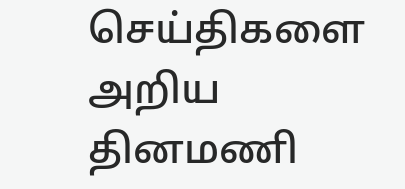செய்திகளை அறிய தினமணி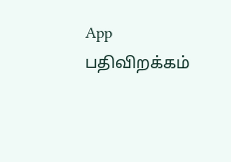App பதிவிறக்கம்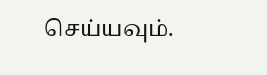செய்யவும்.